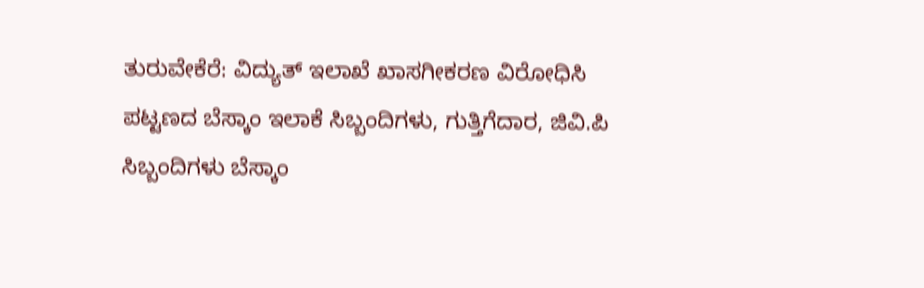ತುರುವೇಕೆರೆ: ವಿದ್ಯುತ್ ಇಲಾಖೆ ಖಾಸಗೀಕರಣ ವಿರೋಧಿಸಿ ಪಟ್ಟಣದ ಬೆಸ್ಕಾಂ ಇಲಾಕೆ ಸಿಬ್ಬಂದಿಗಳು, ಗುತ್ತಿಗೆದಾರ, ಜಿವಿ.ಪಿ ಸಿಬ್ಬಂದಿಗಳು ಬೆಸ್ಕಾಂ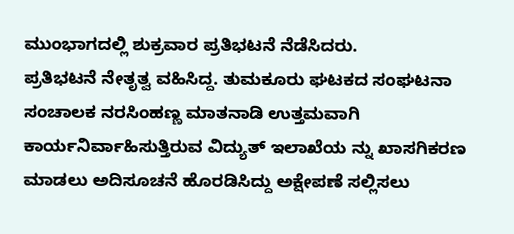ಮುಂಭಾಗದಲ್ಲಿ ಶುಕ್ರವಾರ ಪ್ರತಿಭಟನೆ ನೆಡೆಸಿದರು.
ಪ್ರತಿಭಟನೆ ನೇತೃತ್ವ ವಹಿಸಿದ್ದ. ತುಮಕೂರು ಘಟಕದ ಸಂಘಟನಾ ಸಂಚಾಲಕ ನರಸಿಂಹಣ್ಣ ಮಾತನಾಡಿ ಉತ್ತಮವಾಗಿ ಕಾರ್ಯನಿರ್ವಾಹಿಸುತ್ತಿರುವ ವಿದ್ಯುತ್ ಇಲಾಖೆಯ ನ್ನು ಖಾಸಗಿಕರಣ ಮಾಡಲು ಅದಿಸೂಚನೆ ಹೊರಡಿಸಿದ್ದು ಅಕ್ಷೇಪಣೆ ಸಲ್ಲಿಸಲು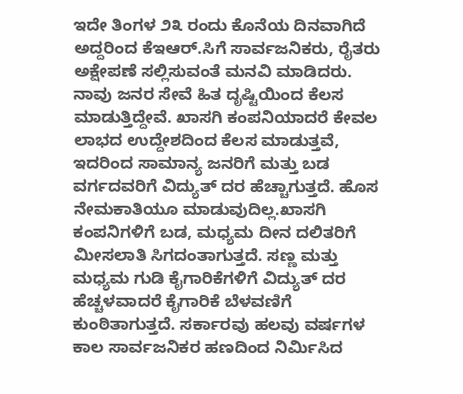ಇದೇ ತಿಂಗಳ ೨೩ ರಂದು ಕೊನೆಯ ದಿನವಾಗಿದೆ ಅದ್ದರಿಂದ ಕೆಇಆರ್.ಸಿಗೆ ಸಾರ್ವಜನಿಕರು, ರೈತರು ಅಕ್ಷೇಪಣೆ ಸಲ್ಲಿಸುವಂತೆ ಮನವಿ ಮಾಡಿದರು.
ನಾವು ಜನರ ಸೇವೆ ಹಿತ ದೃಷ್ಟಿಯಿಂದ ಕೆಲಸ ಮಾಡುತ್ತಿದ್ದೇವೆ. ಖಾಸಗಿ ಕಂಪನಿಯಾದರೆ ಕೇವಲ ಲಾಭದ ಉದ್ದೇಶದಿಂದ ಕೆಲಸ ಮಾಡುತ್ತವೆ, ಇದರಿಂದ ಸಾಮಾನ್ಯ ಜನರಿಗೆ ಮತ್ತು ಬಡ ವರ್ಗದವರಿಗೆ ವಿದ್ಯುತ್ ದರ ಹೆಚ್ಚಾಗುತ್ತದೆ. ಹೊಸ ನೇಮಕಾತಿಯೂ ಮಾಡುವುದಿಲ್ಲ.ಖಾಸಗಿ ಕಂಪನಿಗಳಿಗೆ ಬಡ, ಮಧ್ಯಮ ದೀನ ದಲಿತರಿಗೆ ಮೀಸಲಾತಿ ಸಿಗದಂತಾಗುತ್ತದೆ. ಸಣ್ಣ ಮತ್ತು ಮಧ್ಯಮ ಗುಡಿ ಕೈಗಾರಿಕೆಗಳಿಗೆ ವಿದ್ಯುತ್ ದರ ಹೆಚ್ಚಳವಾದರೆ ಕೈಗಾರಿಕೆ ಬೆಳವಣಿಗೆ ಕುಂಠಿತಾಗುತ್ತದೆ. ಸರ್ಕಾರವು ಹಲವು ವರ್ಷಗಳ ಕಾಲ ಸಾರ್ವಜನಿಕರ ಹಣದಿಂದ ನಿರ್ಮಿಸಿದ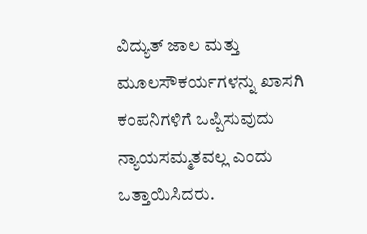ವಿದ್ಯುತ್ ಜಾಲ ಮತ್ತು ಮೂಲಸೌಕರ್ಯಗಳನ್ನು ಖಾಸಗಿ ಕಂಪನಿಗಳಿಗೆ ಒಪ್ಪಿಸುವುದು ನ್ಯಾಯಸಮ್ಮತವಲ್ಲ ಎಂದು ಒತ್ತಾಯಿಸಿದರು.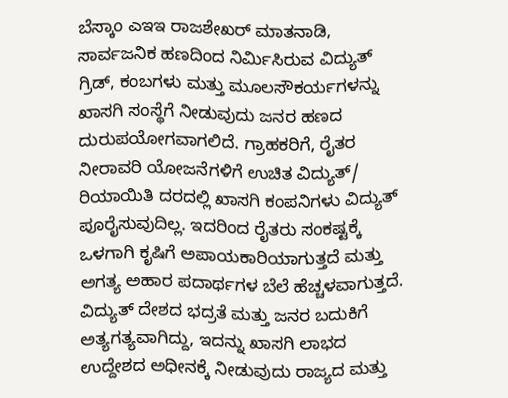ಬೆಸ್ಕಾಂ ಎಇಇ ರಾಜಶೇಖರ್ ಮಾತನಾಡಿ, ಸಾರ್ವಜನಿಕ ಹಣದಿಂದ ನಿರ್ಮಿಸಿರುವ ವಿದ್ಯುತ್ ಗ್ರಿಡ್, ಕಂಬಗಳು ಮತ್ತು ಮೂಲಸೌಕರ್ಯಗಳನ್ನು ಖಾಸಗಿ ಸಂಸ್ಥೆಗೆ ನೀಡುವುದು ಜನರ ಹಣದ ದುರುಪಯೋಗವಾಗಲಿದೆ. ಗ್ರಾಹಕರಿಗೆ, ರೈತರ ನೀರಾವರಿ ಯೋಜನೆಗಳಿಗೆ ಉಚಿತ ವಿದ್ಯುತ್/ ರಿಯಾಯಿತಿ ದರದಲ್ಲಿ ಖಾಸಗಿ ಕಂಪನಿಗಳು ವಿದ್ಯುತ್ ಪೂರೈಸುವುದಿಲ್ಲ. ಇದರಿಂದ ರೈತರು ಸಂಕಷ್ಟಕ್ಕೆ ಒಳಗಾಗಿ ಕೃಷಿಗೆ ಅಪಾಯಕಾರಿಯಾಗುತ್ತದೆ ಮತ್ತು ಅಗತ್ಯ ಅಹಾರ ಪದಾರ್ಥಗಳ ಬೆಲೆ ಹೆಚ್ಚಳವಾಗುತ್ತದೆ. ವಿದ್ಯುತ್ ದೇಶದ ಭದ್ರತೆ ಮತ್ತು ಜನರ ಬದುಕಿಗೆ ಅತ್ಯಗತ್ಯವಾಗಿದ್ದು, ಇದನ್ನು ಖಾಸಗಿ ಲಾಭದ ಉದ್ದೇಶದ ಅಧೀನಕ್ಕೆ ನೀಡುವುದು ರಾಜ್ಯದ ಮತ್ತು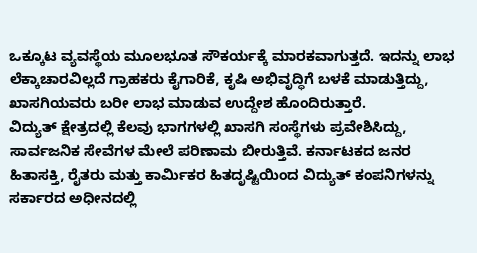ಒಕ್ಕೂಟ ವ್ಯವಸ್ಥೆಯ ಮೂಲಭೂತ ಸೌಕರ್ಯಕ್ಕೆ ಮಾರಕವಾಗುತ್ತದೆ. ಇದನ್ನು ಲಾಭ ಲೆಕ್ಕಾಚಾರವಿಲ್ಲದೆ ಗ್ರಾಹಕರು ಕೈಗಾರಿಕೆ, ಕೃಷಿ ಅಭಿವೃದ್ಧಿಗೆ ಬಳಕೆ ಮಾಡುತ್ತಿದ್ದು, ಖಾಸಗಿಯವರು ಬರೀ ಲಾಭ ಮಾಡುವ ಉದ್ದೇಶ ಹೊಂದಿರುತ್ತಾರೆ.
ವಿದ್ಯುತ್ ಕ್ಷೇತ್ರದಲ್ಲಿ ಕೆಲವು ಭಾಗಗಳಲ್ಲಿ ಖಾಸಗಿ ಸಂಸ್ಥೆಗಳು ಪ್ರವೇಶಿಸಿದ್ದು, ಸಾರ್ವಜನಿಕ ಸೇವೆಗಳ ಮೇಲೆ ಪರಿಣಾಮ ಬೀರುತ್ತಿವೆ. ಕರ್ನಾಟಕದ ಜನರ ಹಿತಾಸಕ್ತಿ, ರೈತರು ಮತ್ತು ಕಾರ್ಮಿಕರ ಹಿತದೃಷ್ಟಿಯಿಂದ ವಿದ್ಯುತ್ ಕಂಪನಿಗಳನ್ನು ಸರ್ಕಾರದ ಅಧೀನದಲ್ಲಿ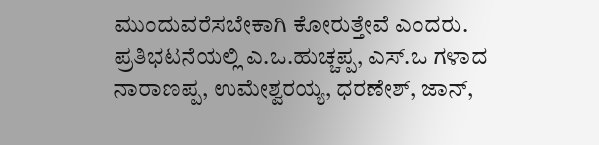ಮುಂದುವರೆಸಬೇಕಾಗಿ ಕೋರುತ್ತೇವೆ ಎಂದರು.
ಪ್ರತಿಭಟನೆಯಲ್ಲಿ ಎ.ಒ.ಹುಚ್ಚಪ್ಪ, ಎಸ್.ಒ ಗಳಾದ ನಾರಾಣಪ್ಪ, ಉಮೇಶ್ವರಯ್ಯ, ಧರಣೇಶ್, ಜಾನ್,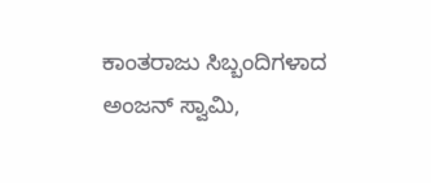ಕಾಂತರಾಜು ಸಿಬ್ಬಂದಿಗಳಾದ ಅಂಜನ್ ಸ್ವಾಮಿ,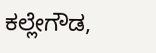ಕಲ್ಲೇಗೌಡ,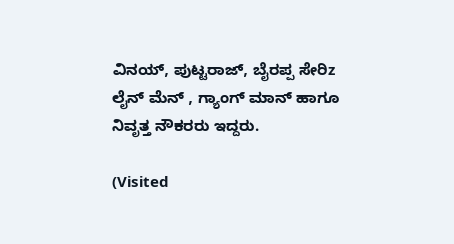ವಿನಯ್, ಪುಟ್ಟರಾಜ್, ಬೈರಪ್ಪ ಸೇರಿz ಲೈನ್ ಮೆನ್ , ಗ್ಯಾಂಗ್ ಮಾನ್ ಹಾಗೂ ನಿವೃತ್ತ ನೌಕರರು ಇದ್ದರು.

(Visited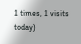1 times, 1 visits today)